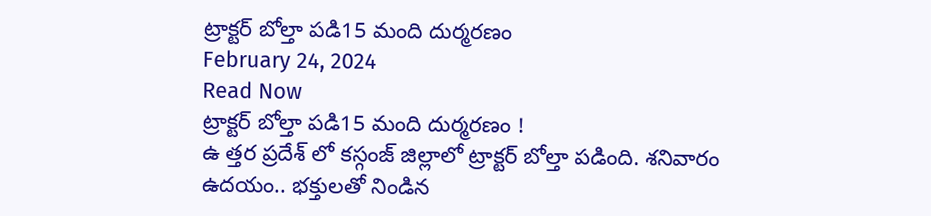ట్రాక్టర్ బోల్తా పడి15 మంది దుర్మరణం
February 24, 2024
Read Now
ట్రాక్టర్ బోల్తా పడి15 మంది దుర్మరణం !
ఉ త్తర ప్రదేశ్ లో కస్గంజ్ జిల్లాలో ట్రాక్టర్ బోల్తా పడింది. శనివారం ఉదయం.. భక్తులతో నిండిన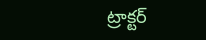ట్రాక్టర్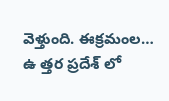వెళ్తుంది. ఈక్రమంల…
ఉ త్తర ప్రదేశ్ లో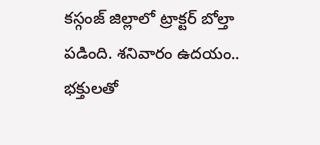కస్గంజ్ జిల్లాలో ట్రాక్టర్ బోల్తా పడింది. శనివారం ఉదయం.. భక్తులతో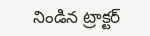నిండిన ట్రాక్టర్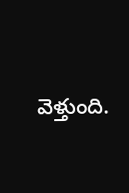వెళ్తుంది.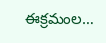ఈక్రమంల…